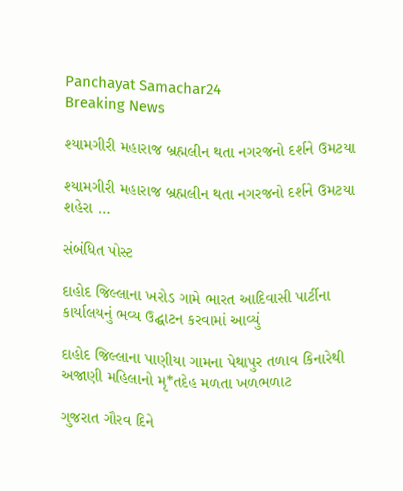Panchayat Samachar24
Breaking News

શ્યામગીરી મહારાજ બ્રહ્મલીન થતા નગરજનો દર્શને ઉમટયા

શ્યામગીરી મહારાજ બ્રહ્મલીન થતા નગરજનો દર્શને ઉમટયા શહેરા …

સંબંધિત પોસ્ટ

દાહોદ જિલ્લાના ખરોડ ગામે ભારત આદિવાસી પાર્ટીના કાર્યાલયનું ભવ્ય ઉદ્ઘાટન કરવામાં આવ્યું

દાહોદ જિલ્લાના પાણીયા ગામના પેથાપુર તળાવ કિનારેથી અજાણી મહિલાનો મૃ*તદેહ મળતા ખળભળાટ

ગુજરાત ગૌરવ દિને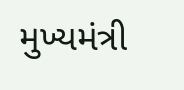મુખ્યમંત્રી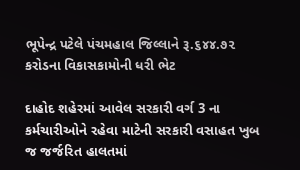ભૂપેન્દ્ર પટેલે પંચમહાલ જિલ્લાને રૂ.૬૪૪.૭૨ કરોડના વિકાસકામોની ધરી ભેટ

દાહોદ શહેરમાં આવેલ સરકારી વર્ગ 3 ના કર્મચારીઓને રહેવા માટેની સરકારી વસાહત ખુબ જ જર્જરિત હાલતમાં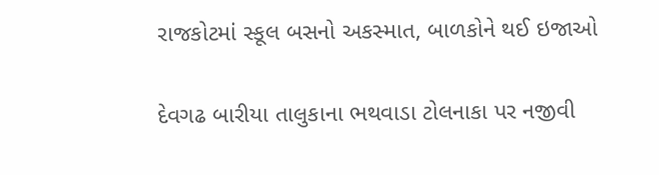રાજકોટમાં સ્કૂલ બસનો અકસ્માત, બાળકોને થઈ ઇજાઓ

દેવગઢ બારીયા તાલુકાના ભથવાડા ટોલનાકા પર નજીવી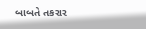બાબતે તકરાર